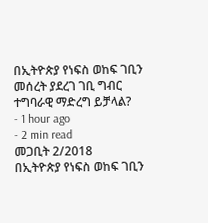በኢትዮጵያ የነፍስ ወከፍ ገቢን መሰረት ያደረገ ገቢ ግብር ተግባራዊ ማድረግ ይቻላል?
- 1 hour ago
- 2 min read
መጋቢት 2/2018
በኢትዮጵያ የነፍስ ወከፍ ገቢን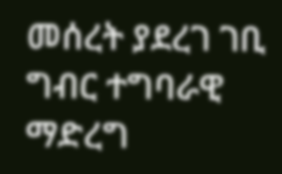መሰረት ያደረገ ገቢ ግብር ተግባራዊ ማድረግ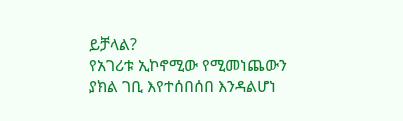ይቻላል?
የአገሪቱ ኢኮኖሚው የሚመነጨውን ያክል ገቢ እየተሰበሰበ እንዳልሆነ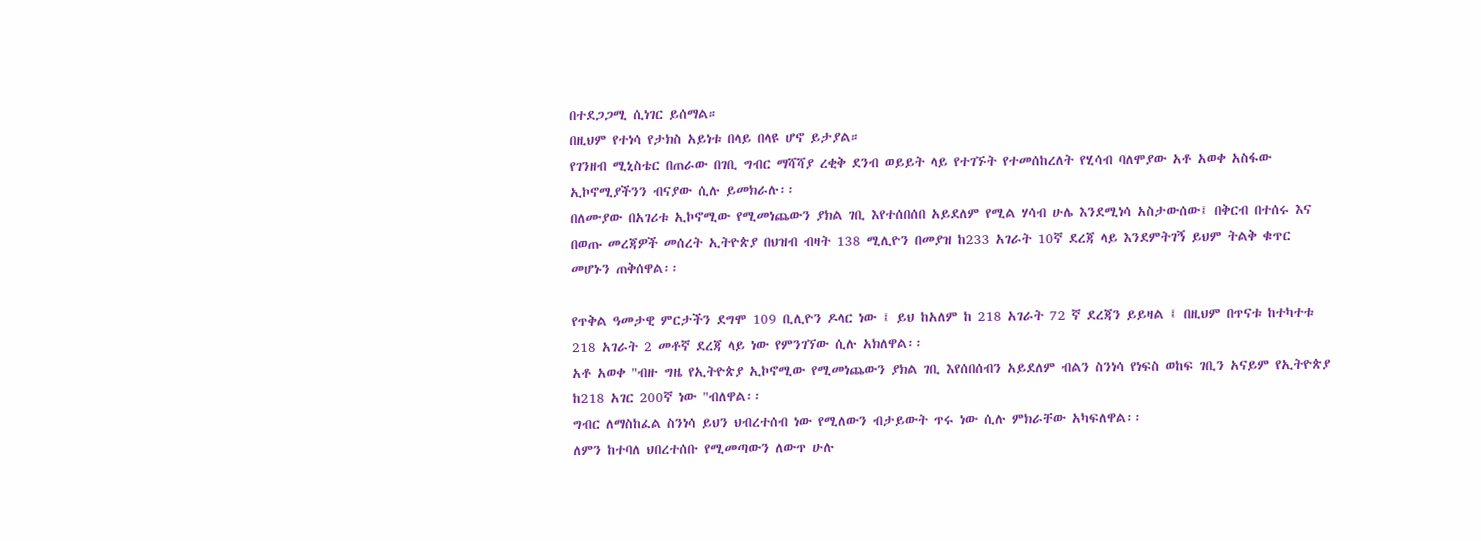በተደጋጋሚ ሲነገር ይሰማል።
በዚህም የተነሳ የታክስ አይነቱ በላይ በላዩ ሆኖ ይታያል።
የገንዘብ ሚኒስቴር በጠራው በገቢ ግብር ማሻሻያ ረቂቅ ደንብ ወይይት ላይ የተገኙት የተመሰከረለት የሂሳብ ባለሞያው አቶ አወቀ አስፋው ኢኮኖሚያችንን ብናያው ሲሉ ይመክራሉ፡፡
በለሙያው በአገሪቱ ኢኮኖሚው የሚመነጨውን ያክል ገቢ እየተሰበሰበ አይደለም የሚል ሃሳብ ሁሌ እንደሚነሳ አስታውሰው፤ በቅርብ በተሰሩ እና በወጡ መረጃዎች መሰረት ኢትዮጵያ በህዝብ ብዛት 138 ሚሊዮን በመያዝ ከ233 አገራት 10ኛ ደረጃ ላይ እንደምትገኝ ይህም ትልቅ ቁጥር መሆኑን ጠቅሰዋል፡፡

የጥቅል ዓመታዊ ምርታችን ደግሞ 109 ቢሊዮን ዶላር ነው ፤ ይህ ከአለም ከ 218 አገራት 72 ኛ ደረጃን ይይዛል ፤ በዚህም በጥናቱ ከተካተቱ 218 አገራት 2 መቶኛ ደረጃ ላይ ነው የምንገኘው ሲሉ አክለዋል፡፡
አቶ አወቀ "ብዙ ግዜ የኢትዮጵያ ኢኮኖሚው የሚመነጨውን ያክል ገቢ እየሰበሰብን አይደለም ብልን ስንነሳ የነፍስ ወከፍ ገቢን አናይም የኢትዮጵያ ከ218 አገር 200ኛ ነው "ብለዋል፡፡
ግብር ለማስከፈል ስንነሳ ይህን ህብረተሰብ ነው የሚለውን ብታይውት ጥሩ ነው ሲሉ ምክራቸው አካፍለዋል፡፡
ለምን ከተባለ ህበረተሰቡ የሚመጣውን ለውጥ ሁሉ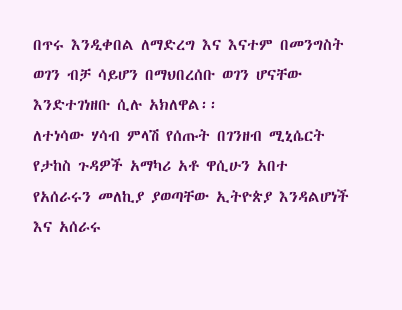በጥሩ እንዲቀበል ለማድረግ እና እናተም በመንግስት ወገን ብቻ ሳይሆን በማህበረሰቡ ወገን ሆናቸው እንድተገነዘቡ ሲሉ አክለዋል፡፡
ለተነሳው ሃሳብ ምላሽ የሰጡት በገንዘብ ሚኒሴርት የታከስ ጉዳዎች አማካሪ አቶ ዋሲሁን አበተ የአሰራሩን መለኪያ ያወጣቸው ኢትዮጵያ እንዳልሆነች እና አሰራሩ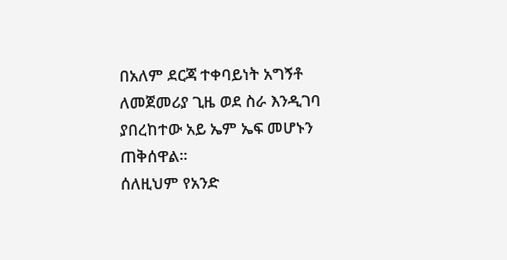በአለም ደርጃ ተቀባይነት አግኝቶ ለመጀመሪያ ጊዜ ወደ ስራ እንዲገባ ያበረከተው አይ ኤም ኤፍ መሆኑን ጠቅሰዋል፡፡
ሰለዚህም የአንድ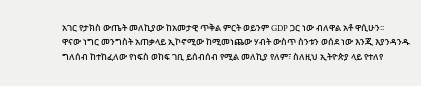አገር የታክስ ውጤት መለኪያው ከአመታዊ ጥቅል ምርት ወይንም GDP ጋር ነው ብለዋል አቶ ዋሲሁን፡፡
ዋናው ነግር መንግስት አጠቃላይ ኢኮኖሚው ከሚመነጨው ሃብት ውስጥ ስንቱን ወሰደ ነው እንጂ እያንዳንዱ ግለሰብ ከተከፈለው የነፍስ ወከፍ ገቢ ይሰብሰብ የሚል መለኪያ የለም፣ ስለዚህ ኢትዮጵያ ላይ የተለየ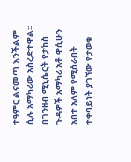ተዓምር ልናመጣ እንችልም ሲሉ አማካሪው አስረድተዋል፡፡
በገንዘብ ሚኒሴርት የታከስ ጉዳዎች አማካሪ አቶ ዋሲሁን አበተ አለም የሚሰራበት ተቀባይነት ያገኘው የታወቁ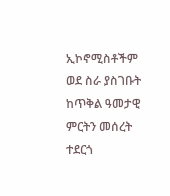ኢኮኖሚስቶችም ወደ ስራ ያስገቡት ከጥቅል ዓመታዊ ምርትን መሰረት ተደርጎ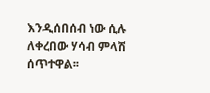እንዲሰበሰብ ነው ሲሉ ለቀረበው ሃሳብ ምላሽ ሰጥተዋል፡፡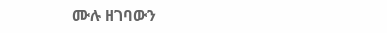ሙሉ ዘገባውን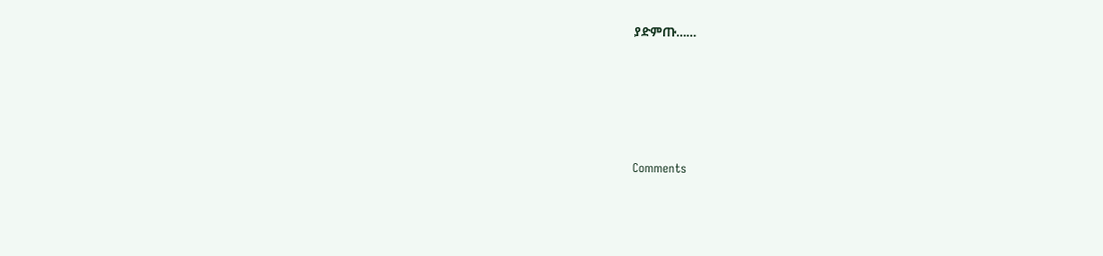ያድምጡ……





Comments